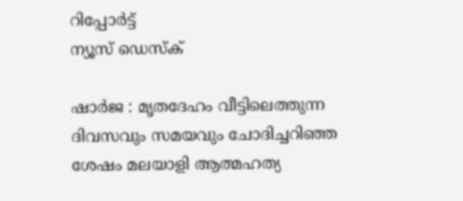റിപ്പോര്‍ട്ട്
ന്യൂസ് ഡെസ്ക്

ഷാര്‍ജ : മൃതദേഹം വീട്ടിലെത്തുന്ന ദിവസവും സമയവും ചോദിച്ചറിഞ്ഞ ശേഷം മലയാളി ആത്മഹത്യ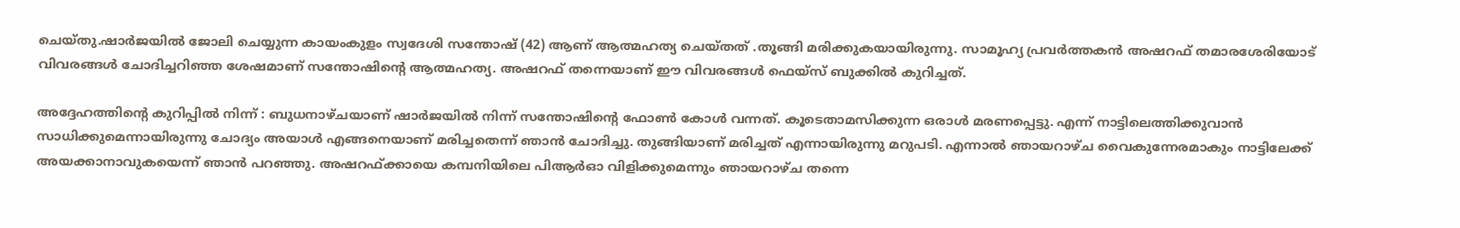ചെയ്‌തു.ഷാര്‍ജയില്‍ ജോലി ചെയ്യുന്ന കായംകുളം സ്വദേശി സന്തോഷ്‌ (42) ആണ്‌ ആത്മഹത്യ ചെയ്‌തത്‌ .തൂങ്ങി മരിക്കുകയായിരുന്നു. സാമൂഹ്യ പ്രവര്‍ത്തകന്‍ അഷറഫ്‌ തമാരശേരിയോട്‌ വിവരങ്ങള്‍ ചോദിച്ചറിഞ്ഞ ശേഷമാണ്‌ സന്തോഷിന്റെ ആത്മഹത്യ. അഷറഫ്‌ തന്നെയാണ്‌ ഈ വിവരങ്ങള്‍ ഫെയ്‌സ്‌ ബുക്കില്‍ കുറിച്ചത്‌.

അദ്ദേഹത്തിന്റെ കുറിപ്പില്‍ നിന്ന്‌ : ബുധനാഴ്‌ചയാണ്‌ ഷാര്‍ജയില്‍ നിന്ന്‌ സന്തോഷിന്റെ ഫോണ്‍ കോള്‍ വന്നത്‌. കൂടെതാമസിക്കുന്ന ഒരാള്‍ മരണപ്പെട്ടു. എന്ന്‌ നാട്ടിലെത്തിക്കുവാന്‍ സാധിക്കുമെന്നായിരുന്നു ചോദ്യം അയാള്‍ എങ്ങനെയാണ്‌ മരിച്ചതെന്ന്‌ ഞാന്‍ ചോദിച്ചു. തുങ്ങിയാണ്‌ മരിച്ചത്‌ എന്നായിരുന്നു മറുപടി. എന്നാല്‍ ഞായറാഴ്‌ച വൈകുന്നേരമാകും നാട്ടിലേക്ക്‌ അയക്കാനാവുകയെന്ന്‌ ഞാന്‍ പറഞ്ഞു. അഷറഫ്‌ക്കായെ കമ്പനിയിലെ പിആര്‍ഓ വിളിക്കുമെന്നും ഞായറാഴ്‌ച തന്നെ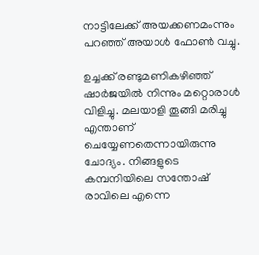നാട്ടിലേക്ക് അയക്കണമംന്നും പറഞ്ഞ്‌ അയാള്‍ ഫോണ്‍ വച്ചു.

ഉച്ചക്ക്‌ രണ്ടുമണികഴിഞ്ഞ്‌ ഷാര്‍ജയില്‍ നിന്നും മറ്റൊരാള്‍ വിളിച്ചു. മലയാളി തൂങ്ങി മരിച്ചു എന്താണ്‌ ചെയ്യേണതെന്നായിരുന്നു ചോദ്യം. നിങ്ങളുടെ കമ്പനിയിലെ സന്തോഷ്‌ രാവിലെ എന്നെ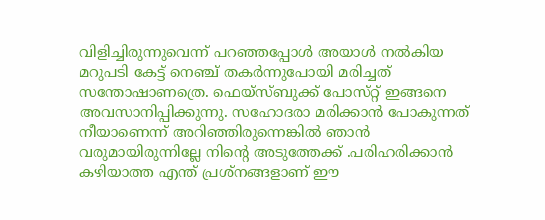വിളിച്ചിരുന്നുവെന്ന്‌ പറഞ്ഞപ്പോള്‍ അയാള്‍ നല്‍കിയ മറുപടി കേട്ട്‌ നെഞ്ച്‌ തകര്‍ന്നുപോയി മരിച്ചത്‌ സന്തോഷാണത്രെ. ഫെയ്‌സ്‌ബുക്ക്‌ പോസ്‌റ്റ് ഇങ്ങനെ അവസാനിപ്പിക്കുന്നു. സഹോദരാ മരിക്കാന്‍ പോകുന്നത്‌ നീയാണെന്ന്‌ അറിഞ്ഞിരുന്നെങ്കില്‍ ഞാന്‍ വരുമായിരുന്നില്ലേ നിന്റെ അടുത്തേക്ക്‌ .പരിഹരിക്കാന്‍ കഴിയാത്ത എന്ത്‌ പ്രശ്‌നങ്ങളാണ്‌ ഈ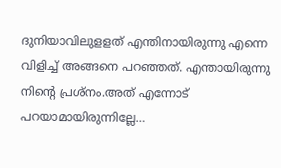ദുനിയാവിലുളളത്‌ എന്തിനായിരുന്നു എന്നെ വിളിച്ച്‌ അങ്ങനെ പറഞ്ഞത്‌. എന്തായിരുന്നു നിന്റെ പ്രശ്‌നം.അത്‌ എന്നോട്‌ പറയാമായിരുന്നില്ലേ…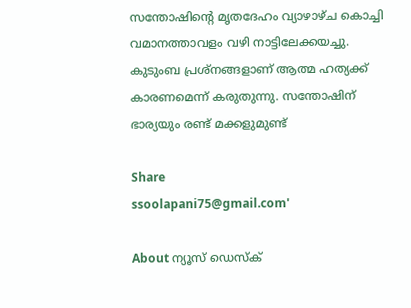സന്തോഷിന്റെ മൃതദേഹം വ്യാഴാഴ്‌ച കൊച്ചി വമാനത്താവളം വഴി നാട്ടിലേക്കയച്ചു. കുടുംബ പ്രശ്‌നങ്ങളാണ്‌ ആത്മ ഹത്യക്ക് കാരണമെന്ന്‌ കരുതുന്നു. സന്തോഷിന്‌ ഭാര്യയും രണ്ട്‌ മക്കളുമുണ്ട്‌

Share
ssoolapani75@gmail.com'

About ന്യൂസ് ഡെസ്ക്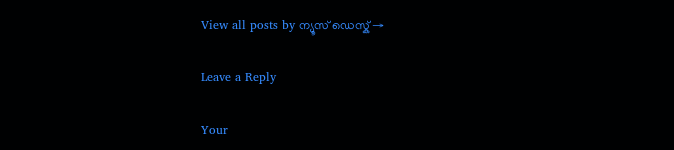View all posts by ന്യൂസ് ഡെസ്ക് →

Leave a Reply

Your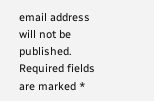email address will not be published. Required fields are marked *